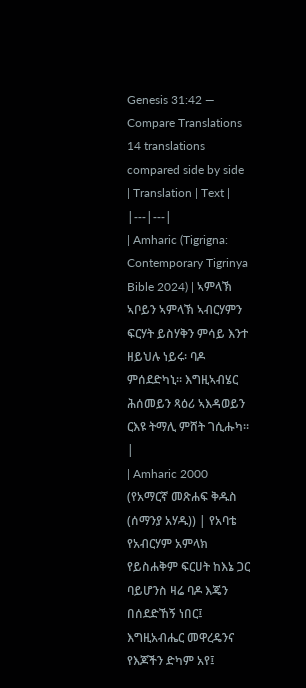Genesis 31:42 — Compare Translations
14 translations compared side by side
| Translation | Text |
|---|---|
| Amharic (Tigrigna: Contemporary Tigrinya Bible 2024) | ኣምላኽ ኣቦይን ኣምላኽ ኣብርሃምን ፍርሃት ይስሃቅን ምሳይ እንተ ዘይህሉ ነይሩ፡ ባዶ ምሰደድካኒ። እግዚኣብሄር ሕሰመይን ጻዕሪ ኣእዳወይን ርእዩ ትማሊ ምሸት ገሲሑካ። |
| Amharic 2000 (የአማርኛ መጽሐፍ ቅዱስ (ሰማንያ አሃዱ)) | የአባቴ የአብርሃም አምላክ የይስሐቅም ፍርሀት ከእኔ ጋር ባይሆንስ ዛሬ ባዶ እጄን በሰደድኸኝ ነበር፤ እግዚአብሔር መዋረዴንና የእጆችን ድካም አየ፤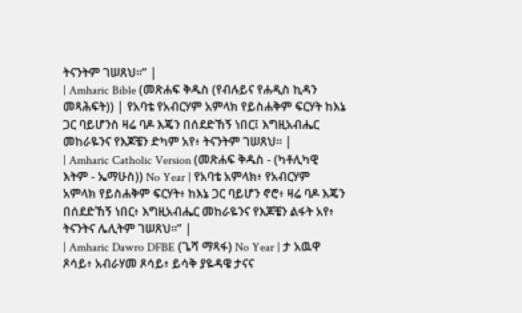ትናንትም ገሠጸህ።” |
| Amharic Bible (መጽሐፍ ቅዱስ (የብሉይና የሐዲስ ኪዳን መጻሕፍት)) | የአባቴ የአብርሃም አምላክ የይስሐቅም ፍርሃት ከእኔ ጋር ባይሆንስ ዛሬ ባዶ እጄን በሰደድኸኝ ነበር፤ እግዚአብሔር መከራዬንና የእጆቼን ድካም አየ፥ ትናንትም ገሠጸህ። |
| Amharic Catholic Version (መጽሐፍ ቅዱስ - (ካቶሊካዊ እትም - ኤማሁስ)) No Year | የአባቴ አምላክ፥ የአብርሃም አምላክ የይስሐቅም ፍርሃት፥ ከእኔ ጋር ባይሆን ኖሮ፥ ዛሬ ባዶ እጄን በሰደድኸኝ ነበር፥ እግዚአብሔር መከራዬንና የእጆቼን ልፋት አየ፥ ትናንትና ሌሊትም ገሠጸህ።” |
| Amharic Dawro DFBE (ጌሻ ማጻፋ) No Year | ታ አዉዋ ጾሳይ፥ አብራሃመ ጾሳይ፥ ይሳቅ ያዬዳዌ ታናና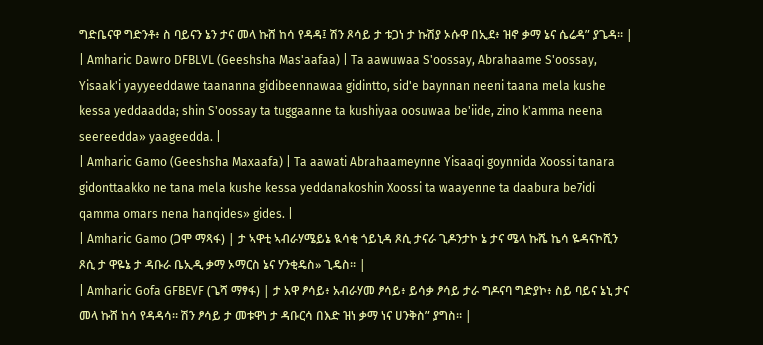ግድቤናዋ ግድንቶ፥ ስ ባይናን ኔን ታና መላ ኩሸ ከሳ የዳዳ፤ ሽን ጾሳይ ታ ቱጋነ ታ ኩሽያ ኦሱዋ በኢደ፥ ዝኖ ቃማ ኔና ሴሬዳ” ያጌዳ። |
| Amharic Dawro DFBLVL (Geeshsha Mas'aafaa) | Ta aawuwaa S'oossay, Abrahaame S'oossay, Yisaak'i yayyeeddawe taananna gidibeennawaa gidintto, sid'e baynnan neeni taana mela kushe kessa yeddaadda; shin S'oossay ta tuggaanne ta kushiyaa oosuwaa be'iide, zino k'amma neena seereedda» yaageedda. |
| Amharic Gamo (Geeshsha Maxaafa) | Ta aawati Abrahaameynne Yisaaqi goynnida Xoossi tanara gidonttaakko ne tana mela kushe kessa yeddanakoshin Xoossi ta waayenne ta daabura be7idi qamma omars nena hanqides» gides. |
| Amharic Gamo (ጋሞ ማጻፋ) | ታ ኣዋቲ ኣብራሃሜይኔ ዪሳቂ ጎይኒዳ ጾሲ ታናራ ጊዶንታኮ ኔ ታና ሜላ ኩሼ ኬሳ ዬዳናኮሺን ጾሲ ታ ዋዬኔ ታ ዳቡራ ቤኢዲ ቃማ ኦማርስ ኔና ሃንቂዴስ» ጊዴስ። |
| Amharic Gofa GFBEVF (ጌሻ ማፃፋ) | ታ አዋ ፆሳይ፥ አብራሃመ ፆሳይ፥ ይሳቃ ፆሳይ ታራ ግዶናባ ግድያኮ፥ ስይ ባይና ኔኒ ታና መላ ኩሸ ከሳ የዳዳሳ። ሽን ፆሳይ ታ መቱዋነ ታ ዳቡርሳ በእድ ዝነ ቃማ ነና ሀንቅስ” ያግስ። |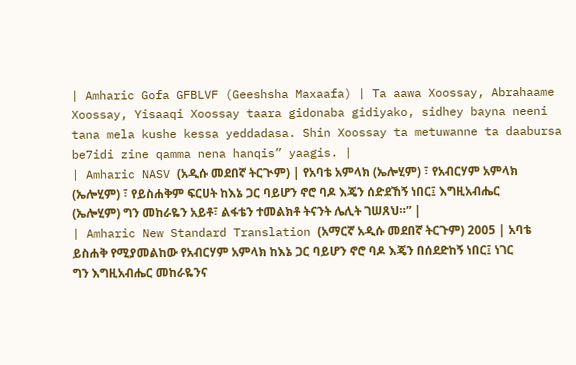| Amharic Gofa GFBLVF (Geeshsha Maxaafa) | Ta aawa Xoossay, Abrahaame Xoossay, Yisaaqi Xoossay taara gidonaba gidiyako, sidhey bayna neeni tana mela kushe kessa yeddadasa. Shin Xoossay ta metuwanne ta daabursa be7idi zine qamma nena hanqis” yaagis. |
| Amharic NASV (አዲሱ መደበኛ ትርጒም) | የአባቴ አምላክ (ኤሎሂም) ፣ የአብርሃም አምላክ (ኤሎሂም) ፣ የይስሐቅም ፍርሀት ከእኔ ጋር ባይሆን ኖሮ ባዶ እጄን ሰድደኸኝ ነበር፤ እግዚአብሔር (ኤሎሂም) ግን መከራዬን አይቶ፣ ልፋቴን ተመልክቶ ትናንት ሌሊት ገሠጸህ።” |
| Amharic New Standard Translation (አማርኛ አዲሱ መደበኛ ትርጉም) 2005 | አባቴ ይስሐቅ የሚያመልከው የአብርሃም አምላክ ከእኔ ጋር ባይሆን ኖሮ ባዶ እጄን በሰደድከኝ ነበር፤ ነገር ግን እግዚአብሔር መከራዬንና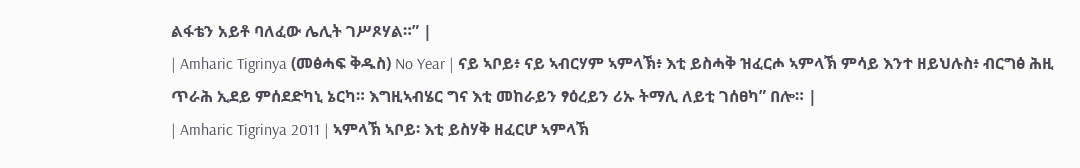ልፋቴን አይቶ ባለፈው ሌሊት ገሥጾሃል።” |
| Amharic Tigrinya (መፅሓፍ ቅዱስ) No Year | ናይ ኣቦይ፥ ናይ ኣብርሃም ኣምላኽ፥ እቲ ይስሓቅ ዝፈርሖ ኣምላኽ ምሳይ እንተ ዘይህሉስ፥ ብርግፅ ሕዚ ጥራሕ ኢደይ ምሰደድካኒ ኔርካ። እግዚኣብሄር ግና እቲ መከራይን ፃዕረይን ሪኡ ትማሊ ለይቲ ገሰፀካ” በሎ። |
| Amharic Tigrinya 2011 | ኣምላኽ ኣቦይ፡ እቲ ይስሃቅ ዘፈርሆ ኣምላኽ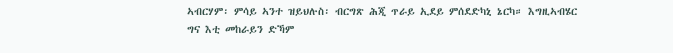ኣብርሃም፡ ምሳይ ኣንተ ዝይህሉስ፡ ብርግጽ ሕጂ ጥራይ ኢደይ ምሰደድካኒ ኔርካ። እግዚኣብሄር ግና እቲ መከራይን ድኻም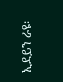ኢደይን ራዩ፡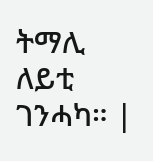ትማሊ ለይቲ ገንሓካ። |